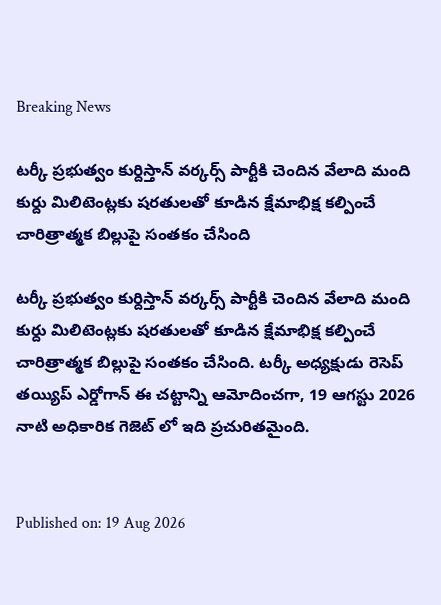Breaking News

టర్కీ ప్రభుత్వం కుర్దిస్తాన్ వర్కర్స్ పార్టీకి చెందిన వేలాది మంది కుర్దు మిలిటెంట్లకు షరతులతో కూడిన క్షేమాభిక్ష కల్పించే చారిత్రాత్మక బిల్లుపై సంతకం చేసింది

టర్కీ ప్రభుత్వం కుర్దిస్తాన్ వర్కర్స్ పార్టీకి చెందిన వేలాది మంది కుర్దు మిలిటెంట్లకు షరతులతో కూడిన క్షేమాభిక్ష కల్పించే చారిత్రాత్మక బిల్లుపై సంతకం చేసింది. టర్కీ అధ్యక్షుడు రెసెప్ తయ్యిప్ ఎర్డోగాన్ ఈ చట్టాన్ని ఆమోదించగా, 19 ఆగస్టు 2026 నాటి అధికారిక గెజెట్ లో ఇది ప్రచురితమైంది.


Published on: 19 Aug 2026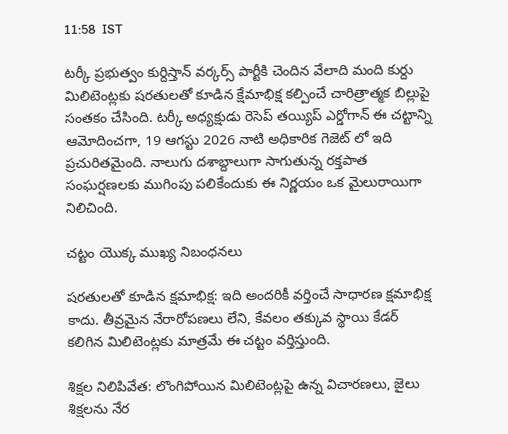11:58  IST

టర్కీ ప్రభుత్వం కుర్దిస్తాన్ వర్కర్స్ పార్టీకి చెందిన వేలాది మంది కుర్దు మిలిటెంట్లకు షరతులతో కూడిన క్షేమాభిక్ష కల్పించే చారిత్రాత్మక బిల్లుపై సంతకం చేసింది. టర్కీ అధ్యక్షుడు రెసెప్ తయ్యిప్ ఎర్డోగాన్ ఈ చట్టాన్ని ఆమోదించగా, 19 ఆగస్టు 2026 నాటి అధికారిక గెజెట్ లో ఇది ప్రచురితమైంది. నాలుగు దశాబ్దాలుగా సాగుతున్న రక్తపాత సంఘర్షణలకు ముగింపు పలికేందుకు ఈ నిర్ణయం ఒక మైలురాయిగా నిలిచింది.

చట్టం యొక్క ముఖ్య నిబంధనలు

షరతులతో కూడిన క్షమాభిక్ష: ఇది అందరికీ వర్తించే సాధారణ క్షమాభిక్ష కాదు. తీవ్రమైన నేరారోపణలు లేని, కేవలం తక్కువ స్థాయి కేడర్ కలిగిన మిలిటెంట్లకు మాత్రమే ఈ చట్టం వర్తిస్తుంది.

శిక్షల నిలిపివేత: లొంగిపోయిన మిలిటెంట్లపై ఉన్న విచారణలు, జైలు శిక్షలను నేర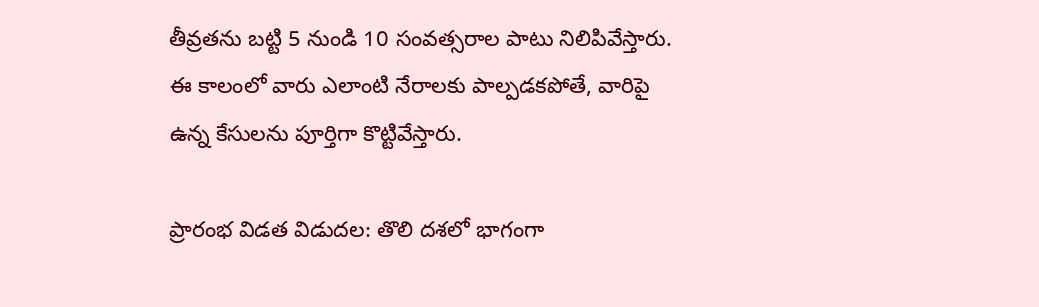తీవ్రతను బట్టి 5 నుండి 10 సంవత్సరాల పాటు నిలిపివేస్తారు. ఈ కాలంలో వారు ఎలాంటి నేరాలకు పాల్పడకపోతే, వారిపై ఉన్న కేసులను పూర్తిగా కొట్టివేస్తారు.

ప్రారంభ విడత విడుదల: తొలి దశలో భాగంగా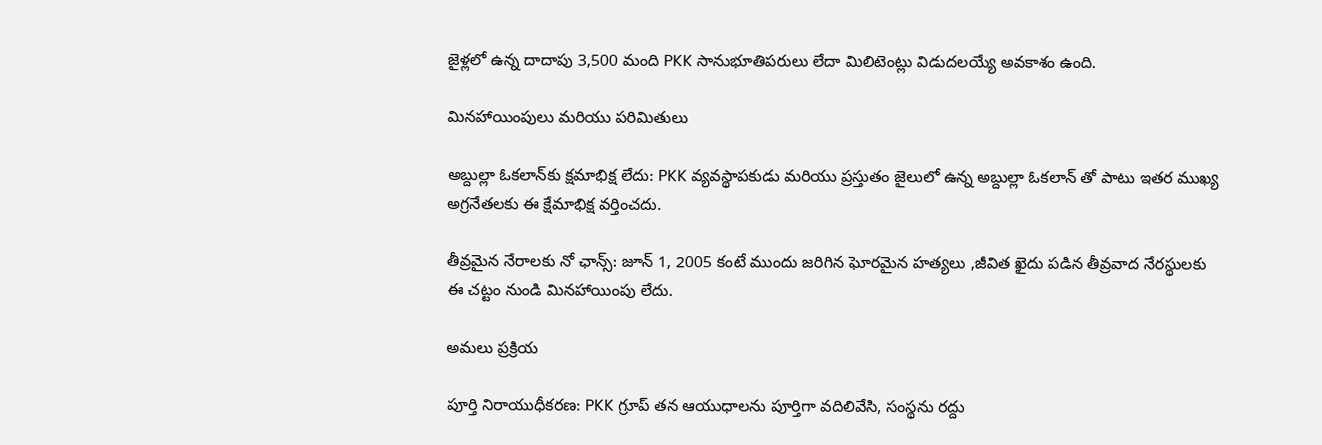జైళ్లలో ఉన్న దాదాపు 3,500 మంది PKK సానుభూతిపరులు లేదా మిలిటెంట్లు విడుదలయ్యే అవకాశం ఉంది.

మినహాయింపులు మరియు పరిమితులు

అబ్దుల్లా ఓకలాన్‌కు క్షమాభిక్ష లేదు: PKK వ్యవస్థాపకుడు మరియు ప్రస్తుతం జైలులో ఉన్న అబ్దుల్లా ఓకలాన్ తో పాటు ఇతర ముఖ్య అగ్రనేతలకు ఈ క్షేమాభిక్ష వర్తించదు.

తీవ్రమైన నేరాలకు నో ఛాన్స్: జూన్ 1, 2005 కంటే ముందు జరిగిన ఘోరమైన హత్యలు ,జీవిత ఖైదు పడిన తీవ్రవాద నేరస్థులకు ఈ చట్టం నుండి మినహాయింపు లేదు.

అమలు ప్రక్రియ

పూర్తి నిరాయుధీకరణ: PKK గ్రూప్ తన ఆయుధాలను పూర్తిగా వదిలివేసి, సంస్థను రద్దు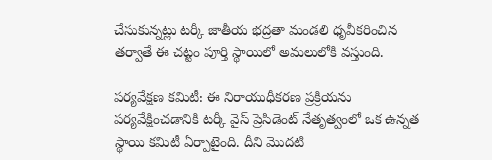చేసుకున్నట్లు టర్కీ జాతీయ భద్రతా మండలి ధృవీకరించిన తర్వాతే ఈ చట్టం పూర్తి స్థాయిలో అమలులోకి వస్తుంది.

పర్యవేక్షణ కమిటీ: ఈ నిరాయుధీకరణ ప్రక్రియను పర్యవేక్షించడానికి టర్కీ వైస్ ప్రెసిడెంట్ నేతృత్వంలో ఒక ఉన్నత స్థాయి కమిటీ ఏర్పాటైంది. దీని మొదటి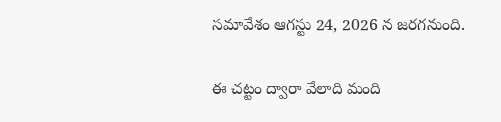సమావేశం ఆగస్టు 24, 2026 న జరగనుంది.

ఈ చట్టం ద్వారా వేలాది మంది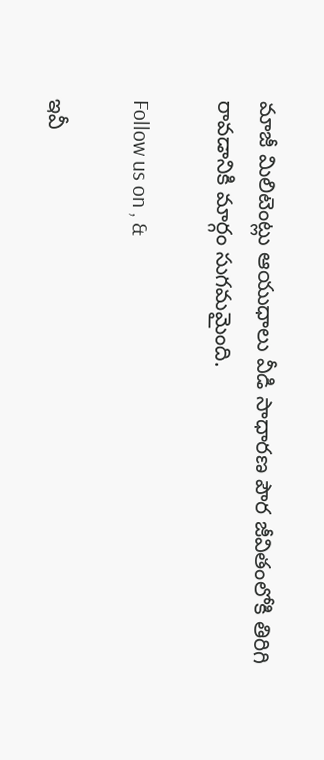మాజీ మిలిటెంట్లు ఆయుధాలు వీడి సాధారణ పౌర జీవితంలోకి తిరిగి రావడానికి మార్గం సుగమమైంది.

Follow us on , &

ఇవీ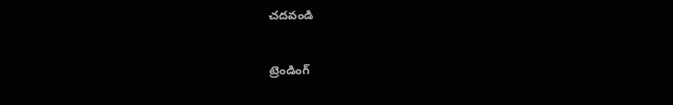చదవండి

ట్రెండింగ్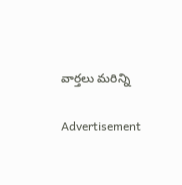వార్తలు మరిన్ని

Advertisement